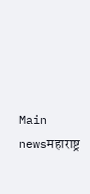Main newsमहाराष्ट्र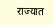राज्यात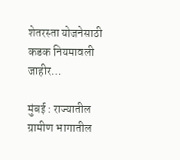शेतरस्ता योजनेसाठी कडक नियमावली जाहीर…

मुंबई : राज्यातील ग्रामीण भागातील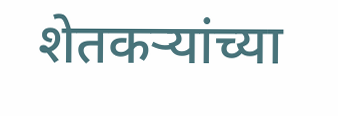शेतकऱ्यांच्या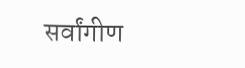सर्वांगीण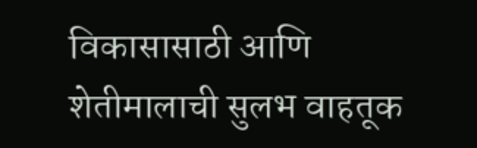विकासासाठी आणि शेतीमालाची सुलभ वाहतूक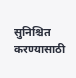सुनिश्चित करण्यासाठी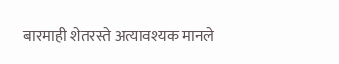बारमाही शेतरस्ते अत्यावश्यक मानले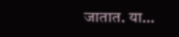जातात. या…